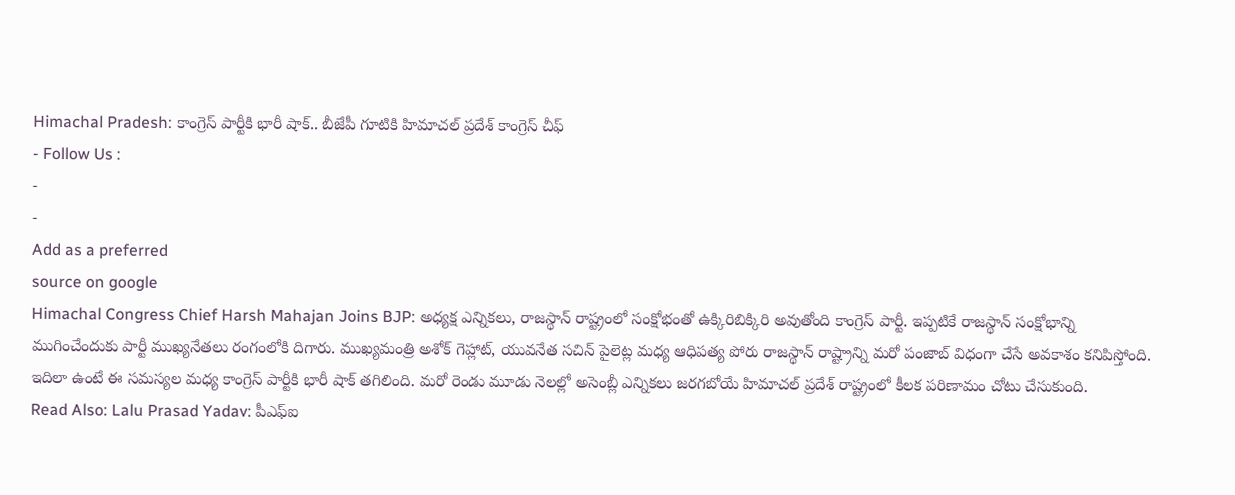Himachal Pradesh: కాంగ్రెస్ పార్టీకి భారీ షాక్.. బీజేపీ గూటికి హిమాచల్ ప్రదేశ్ కాంగ్రెస్ చీఫ్
- Follow Us :
-
-
Add as a preferred
source on google
Himachal Congress Chief Harsh Mahajan Joins BJP: అధ్యక్ష ఎన్నికలు, రాజస్థాన్ రాష్ట్రంలో సంక్షోభంతో ఉక్కిరిబిక్కిరి అవుతోంది కాంగ్రెస్ పార్టీ. ఇప్పటికే రాజస్థాన్ సంక్షోభాన్ని ముగించేందుకు పార్టీ ముఖ్యనేతలు రంగంలోకి దిగారు. ముఖ్యమంత్రి అశోక్ గెహ్లాట్, యువనేత సచిన్ పైలెట్ల మధ్య ఆధిపత్య పోరు రాజస్థాన్ రాష్ట్రాన్ని మరో పంజాబ్ విధంగా చేసే అవకాశం కనిపిస్తోంది. ఇదిలా ఉంటే ఈ సమస్యల మధ్య కాంగ్రెస్ పార్టీకి భారీ షాక్ తగిలింది. మరో రెండు మూడు నెలల్లో అసెంబ్లీ ఎన్నికలు జరగబోయే హిమాచల్ ప్రదేశ్ రాష్ట్రంలో కీలక పరిణామం చోటు చేసుకుంది.
Read Also: Lalu Prasad Yadav: పీఎఫ్ఐ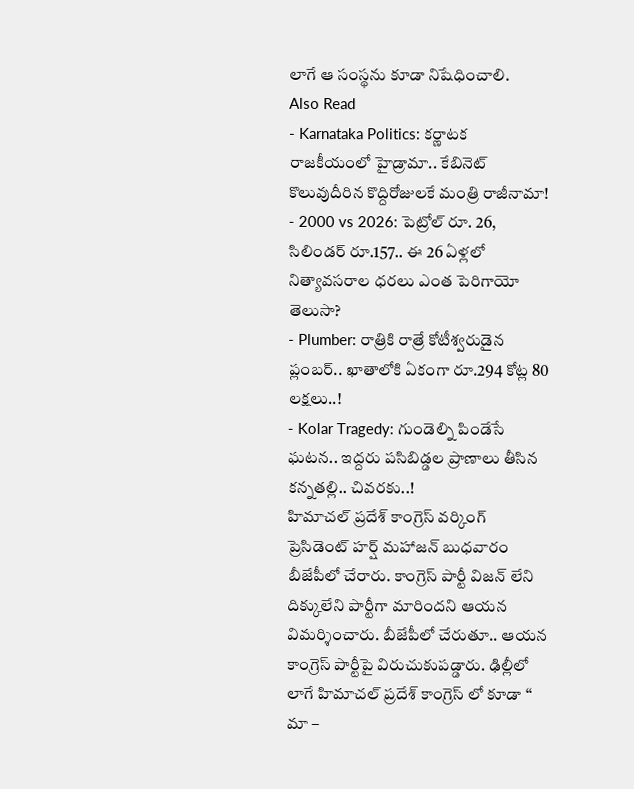లాగే ఆ సంస్థను కూడా నిషేధించాలి.
Also Read
- Karnataka Politics: కర్ణాటక రాజకీయంలో హైడ్రామా.. కేబినెట్ కొలువుదీరిన కొద్దిరోజులకే మంత్రి రాజీనామా!
- 2000 vs 2026: పెట్రోల్ రూ. 26, సిలిండర్ రూ.157.. ఈ 26 ఏళ్లలో నిత్యావసరాల ధరలు ఎంత పెరిగాయో తెలుసా?
- Plumber: రాత్రికి రాత్రే కోటీశ్వరుడైన ప్లంబర్.. ఖాతాలోకి ఏకంగా రూ.294 కోట్ల 80 లక్షలు..!
- Kolar Tragedy: గుండెల్ని పిండేసే ఘటన.. ఇద్దరు పసిబిడ్డల ప్రాణాలు తీసిన కన్నతల్లి.. చివరకు..!
హిమాచల్ ప్రదేశ్ కాంగ్రెస్ వర్కింగ్ ప్రెసిడెంట్ హర్ష్ మహాజన్ బుధవారం బీజేపీలో చేరారు. కాంగ్రెస్ పార్టీ విజన్ లేని దిక్కులేని పార్టీగా మారిందని ఆయన విమర్శించారు. బీజేపీలో చేరుతూ.. ఆయన కాంగ్రెస్ పార్టీపై విరుచుకుపడ్డారు. ఢిల్లీలో లాగే హిమాచల్ ప్రదేశ్ కాంగ్రెస్ లో కూడా ‘‘ మా –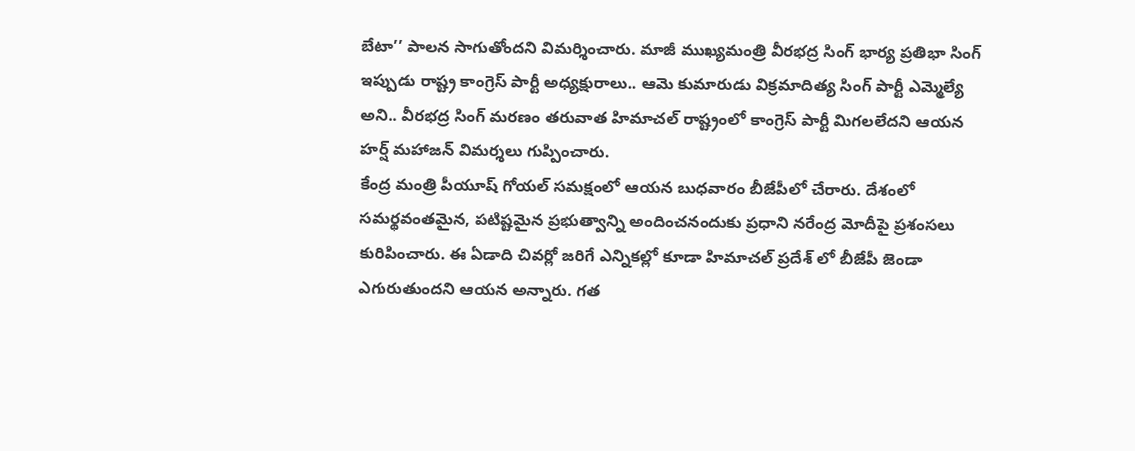బేటా’’ పాలన సాగుతోందని విమర్శించారు. మాజీ ముఖ్యమంత్రి వీరభద్ర సింగ్ భార్య ప్రతిభా సింగ్ ఇప్పుడు రాష్ట్ర కాంగ్రెస్ పార్టీ అధ్యక్షురాలు.. ఆమె కుమారుడు విక్రమాదిత్య సింగ్ పార్టీ ఎమ్మెల్యే అని.. వీరభద్ర సింగ్ మరణం తరువాత హిమాచల్ రాష్ట్రంలో కాంగ్రెస్ పార్టీ మిగలలేదని ఆయన హర్ష్ మహాజన్ విమర్శలు గుప్పించారు.
కేంద్ర మంత్రి పీయూష్ గోయల్ సమక్షంలో ఆయన బుధవారం బీజేపీలో చేరారు. దేశంలో సమర్థవంతమైన, పటిష్టమైన ప్రభుత్వాన్ని అందించనందుకు ప్రధాని నరేంద్ర మోదీపై ప్రశంసలు కురిపించారు. ఈ ఏడాది చివర్లో జరిగే ఎన్నికల్లో కూడా హిమాచల్ ప్రదేశ్ లో బీజేపీ జెండా ఎగురుతుందని ఆయన అన్నారు. గత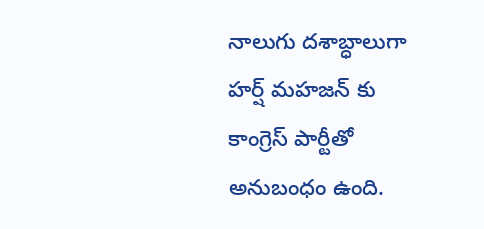నాలుగు దశాబ్ధాలుగా హర్ష్ మహజన్ కు కాంగ్రెస్ పార్టీతో అనుబంధం ఉంది.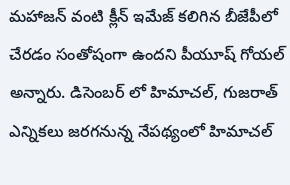మహాజన్ వంటి క్లీన్ ఇమేజ్ కలిగిన బీజేపీలో చేరడం సంతోషంగా ఉందని పీయూష్ గోయల్ అన్నారు. డిసెంబర్ లో హిమాచల్, గుజరాత్ ఎన్నికలు జరగనున్న నేపథ్యంలో హిమాచల్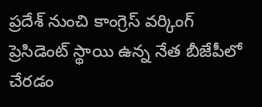ప్రదేశ్ నుంచి కాంగ్రెస్ వర్కింగ్ ప్రెసిడెంట్ స్థాయి ఉన్న నేత బీజేపీలో చేరడం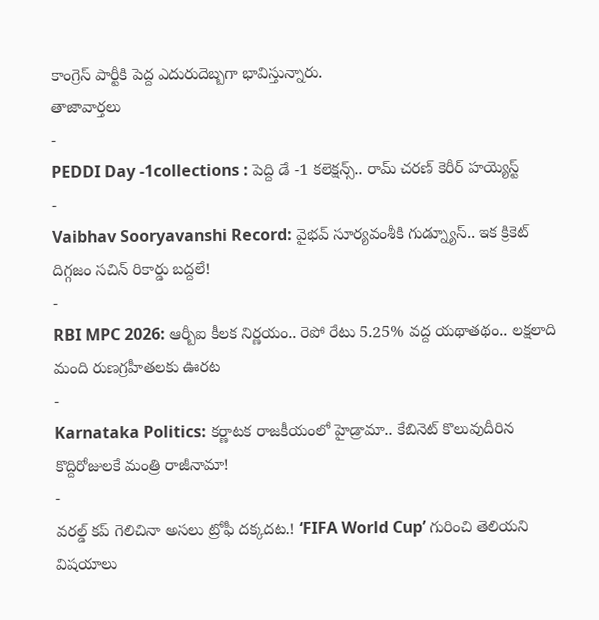కాంగ్రెస్ పార్టీకి పెద్ద ఎదురుదెబ్బగా భావిస్తున్నారు.
తాజావార్తలు
-
PEDDI Day -1collections : పెద్ది డే -1 కలెక్షన్స్.. రామ్ చరణ్ కెరీర్ హయ్యెస్ట్
-
Vaibhav Sooryavanshi Record: వైభవ్ సూర్యవంశీకి గుడ్న్యూస్.. ఇక క్రికెట్ దిగ్గజం సచిన్ రికార్డు బద్దలే!
-
RBI MPC 2026: ఆర్బీఐ కీలక నిర్ణయం.. రెపో రేటు 5.25% వద్ద యథాతథం.. లక్షలాది మంది రుణగ్రహీతలకు ఊరట
-
Karnataka Politics: కర్ణాటక రాజకీయంలో హైడ్రామా.. కేబినెట్ కొలువుదీరిన కొద్దిరోజులకే మంత్రి రాజీనామా!
-
వరల్డ్ కప్ గెలిచినా అసలు ట్రోఫీ దక్కదట.! ‘FIFA World Cup’ గురించి తెలియని విషయాలు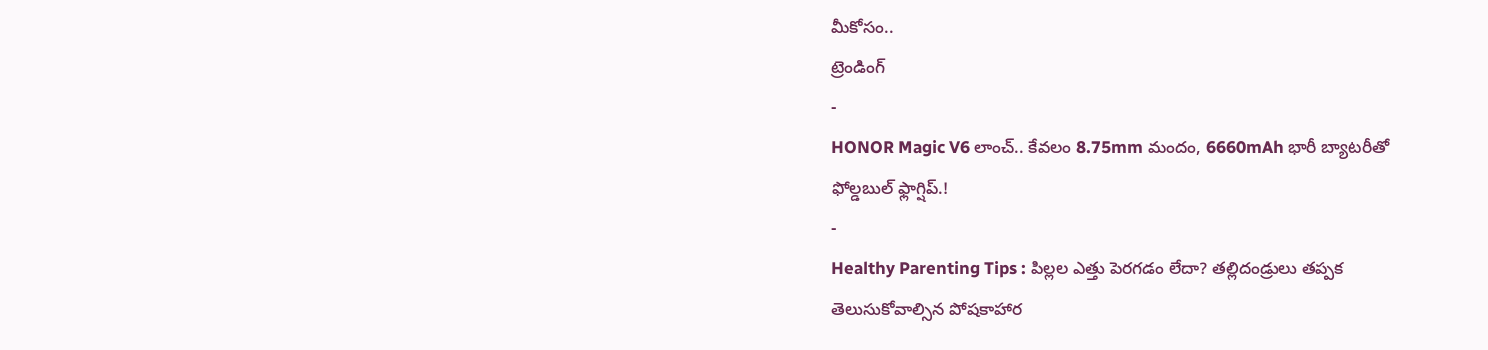మీకోసం..
ట్రెండింగ్
-
HONOR Magic V6 లాంచ్.. కేవలం 8.75mm మందం, 6660mAh భారీ బ్యాటరీతో ఫోల్డబుల్ ఫ్లాగ్షిప్.!
-
Healthy Parenting Tips : పిల్లల ఎత్తు పెరగడం లేదా? తల్లిదండ్రులు తప్పక తెలుసుకోవాల్సిన పోషకాహార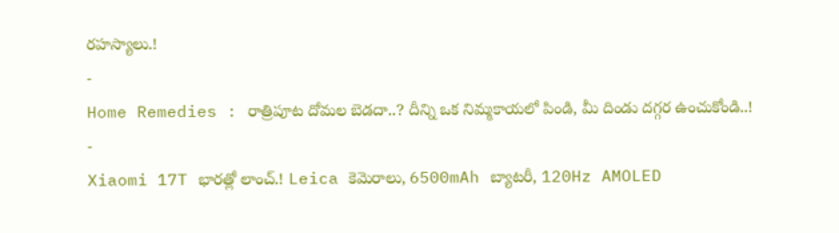రహస్యాలు.!
-
Home Remedies : రాత్రిపూట దోమల బెడదా..? దీన్ని ఒక నిమ్మకాయలో పిండి, మీ దిండు దగ్గర ఉంచుకోండి..!
-
Xiaomi 17T భారత్లో లాంచ్.! Leica కెమెరాలు, 6500mAh బ్యాటరీ, 120Hz AMOLED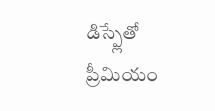డిస్ప్లేతో ప్రీమియం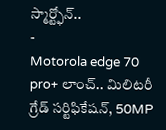స్మార్ట్ఫోన్..
-
Motorola edge 70 pro+ లాంచ్.. మిలిటరీ గ్రేడ్ సర్టిఫికేషన్, 50MP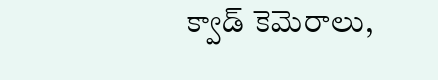క్వాడ్ కెమెరాలు,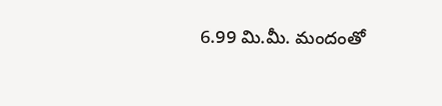6.99 మి.మీ. మందంతో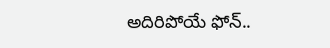అదిరిపోయే ఫోన్..